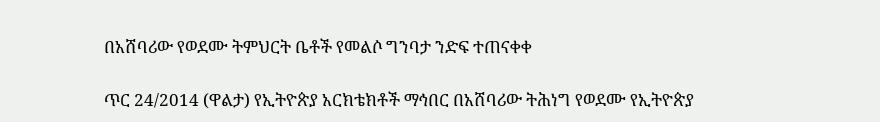በአሸባሪው የወደሙ ትምህርት ቤቶች የመልሶ ግንባታ ንድፍ ተጠናቀቀ

ጥር 24/2014 (ዋልታ) የኢትዮጵያ አርክቴክቶች ማኅበር በአሸባሪው ትሕነግ የወደሙ የኢትዮጵያ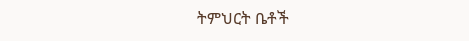ትምህርት ቤቶች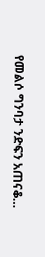የመልሶ ግንባታ ንድፍን አጠናቆ…